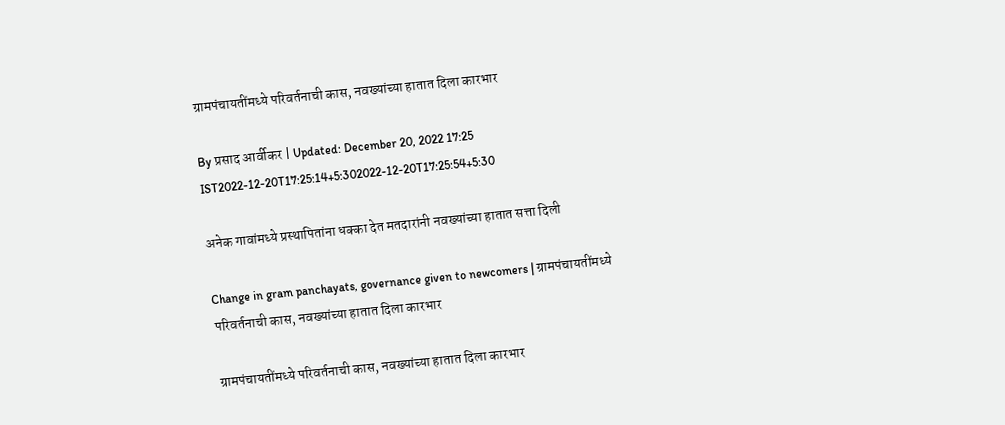ग्रामपंचायतींमध्ये परिवर्तनाची कास, नवख्यांच्या हातात दिला कारभार

By प्रसाद आर्वीकर | Updated: December 20, 2022 17:25 IST2022-12-20T17:25:14+5:302022-12-20T17:25:54+5:30

अनेक गावांमध्ये प्रस्थापितांना धक्का देत मतदारांनी नवख्यांच्या हातात सत्ता दिली

Change in gram panchayats, governance given to newcomers | ग्रामपंचायतींमध्ये परिवर्तनाची कास, नवख्यांच्या हातात दिला कारभार

ग्रामपंचायतींमध्ये परिवर्तनाची कास, नवख्यांच्या हातात दिला कारभार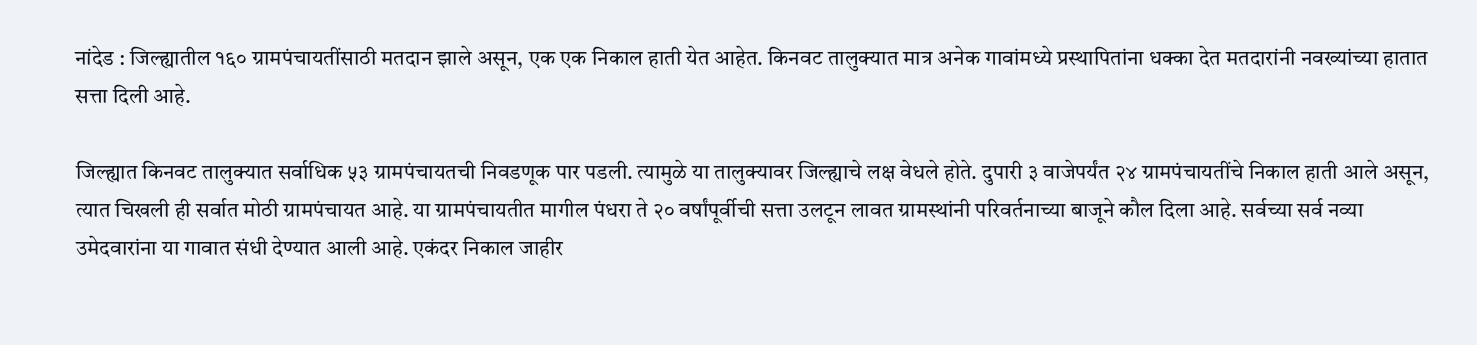नांदेड : जिल्ह्यातील १६० ग्रामपंचायतींसाठी मतदान झाले असून, एक एक निकाल हाती येत आहेत. किनवट तालुक्यात मात्र अनेक गावांमध्ये प्रस्थापितांना धक्का देत मतदारांनी नवख्यांच्या हातात सत्ता दिली आहे.

जिल्ह्यात किनवट तालुक्यात सर्वाधिक ५३ ग्रामपंचायतची निवडणूक पार पडली. त्यामुळे या तालुक्यावर जिल्ह्याचे लक्ष वेधले होते. दुपारी ३ वाजेपर्यंत २४ ग्रामपंचायतींचे निकाल हाती आले असून, त्यात चिखली ही सर्वात मोठी ग्रामपंचायत आहे. या ग्रामपंचायतीत मागील पंधरा ते २० वर्षांपूर्वीची सत्ता उलटून लावत ग्रामस्थांनी परिवर्तनाच्या बाजूने कौल दिला आहे. सर्वच्या सर्व नव्या उमेदवारांना या गावात संधी देण्यात आली आहे. एकंदर निकाल जाहीर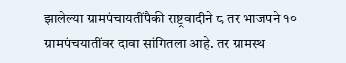झालेल्या ग्रामपंचायतींपैकी राष्ट्रवादीने ८ तर भाजपने १० ग्रामपंचयातींवर दावा सांगितला आहे. तर ग्रामस्थ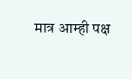मात्र आम्ही पक्ष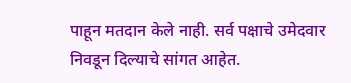पाहून मतदान केले नाही. सर्व पक्षाचे उमेदवार निवडून दिल्याचे सांगत आहेत.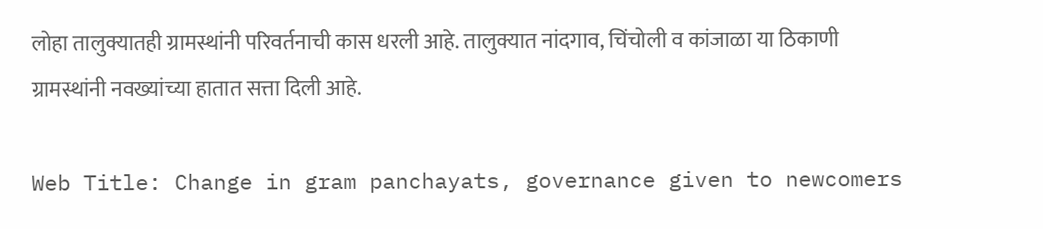लोहा तालुक्यातही ग्रामस्थांनी परिवर्तनाची कास धरली आहे. तालुक्यात नांदगाव, चिंचोली व कांजाळा या ठिकाणी ग्रामस्थांनी नवख्यांच्या हातात सत्ता दिली आहे.

Web Title: Change in gram panchayats, governance given to newcomers